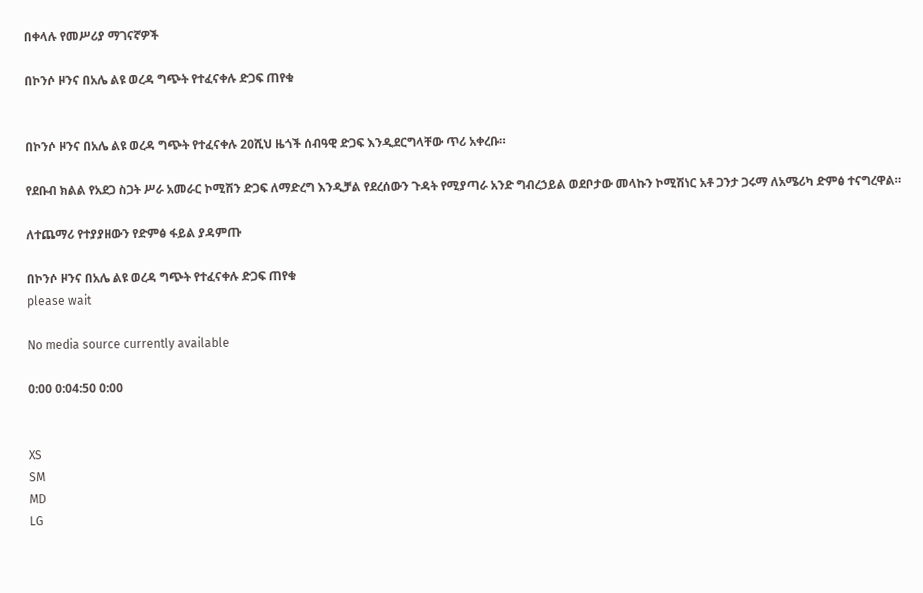በቀላሉ የመሥሪያ ማገናኛዎች

በኮንሶ ዞንና በአሌ ልዩ ወረዳ ግጭት የተፈናቀሉ ድጋፍ ጠየቁ


በኮንሶ ዞንና በአሌ ልዩ ወረዳ ግጭት የተፈናቀሉ 20ሺህ ዜጎች ሰብዓዊ ድጋፍ እንዲደርግላቸው ጥሪ አቀረቡ።

የደቡብ ክልል የአደጋ ስጋት ሥራ አመራር ኮሚሽን ድጋፍ ለማድረግ እንዲቻል የደረሰውን ጉዳት የሚያጣራ አንድ ግብረኃይል ወደቦታው መላኩን ኮሚሽነር አቶ ጋንታ ጋሩማ ለአሜሪካ ድምፅ ተናግረዋል።

ለተጨማሪ የተያያዘውን የድምፅ ፋይል ያዳምጡ

በኮንሶ ዞንና በአሌ ልዩ ወረዳ ግጭት የተፈናቀሉ ድጋፍ ጠየቁ
please wait

No media source currently available

0:00 0:04:50 0:00


XS
SM
MD
LG